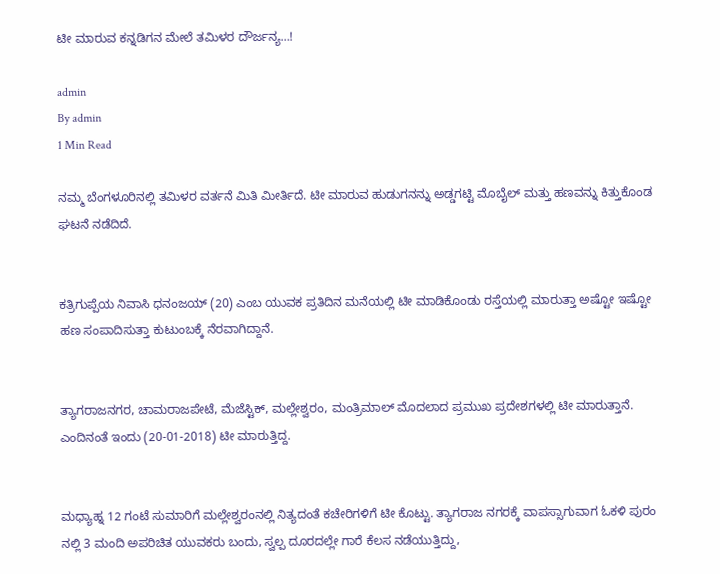ಟೀ ಮಾರುವ ಕನ್ನಡಿಗನ ಮೇಲೆ ತಮಿಳರ ದೌರ್ಜನ್ಯ…!

admin
By admin
1 Min Read

ನಮ್ಮ ಬೆಂಗಳೂರಿನಲ್ಲಿ ತಮಿಳರ ವರ್ತನೆ ಮಿತಿ ಮೀರ್ತಿದೆ. ಟೀ ಮಾರುವ ಹುಡುಗನನ್ನು ಅಡ್ಡಗಟ್ಟಿ ಮೊಬೈಲ್ ಮತ್ತು ಹಣವನ್ನು ಕಿತ್ತುಕೊಂಡ ಘಟನೆ ನಡೆದಿದೆ.


ಕತ್ರಿಗುಪ್ಪೆಯ ನಿವಾಸಿ ಧನಂಜಯ್ (20) ಎಂಬ ಯುವಕ ಪ್ರತಿದಿನ ಮನೆಯಲ್ಲಿ ಟೀ ಮಾಡಿಕೊಂಡು ರಸ್ತೆಯಲ್ಲಿ ಮಾರುತ್ತಾ ಅಷ್ಟೋ ಇಷ್ಟೋ ಹಣ ಸಂಪಾದಿಸುತ್ತಾ ಕುಟುಂಬಕ್ಕೆ ನೆರವಾಗಿದ್ದಾನೆ.


ತ್ಯಾಗರಾಜನಗರ, ಚಾಮರಾಜಪೇಟೆ, ಮೆಜೆಸ್ಟಿಕ್, ಮಲ್ಲೇಶ್ವರಂ, ಮಂತ್ರಿಮಾಲ್ ಮೊದಲಾದ ಪ್ರಮುಖ ಪ್ರದೇಶಗಳಲ್ಲಿ ಟೀ ಮಾರುತ್ತಾನೆ. ಎಂದಿನಂತೆ ಇಂದು (20-01-2018) ಟೀ ಮಾರುತ್ತಿದ್ದ.


ಮಧ್ಯಾಹ್ನ 12 ಗಂಟೆ ಸುಮಾರಿಗೆ ಮಲ್ಲೇಶ್ವರಂನಲ್ಲಿ ನಿತ್ಯದಂತೆ ಕಚೇರಿಗಳಿಗೆ ಟೀ ಕೊಟ್ಟು. ತ್ಯಾಗರಾಜ ನಗರಕ್ಕೆ ವಾಪಸ್ಸಾಗುವಾಗ ಓಕಳಿ ಪುರಂ ನಲ್ಲಿ 3 ಮಂದಿ ಅಪರಿಚಿತ ಯುವಕರು ಬಂದು, ಸ್ವಲ್ಪ ದೂರದಲ್ಲೇ ಗಾರೆ ಕೆಲಸ ನಡೆಯುತ್ತಿದ್ದು,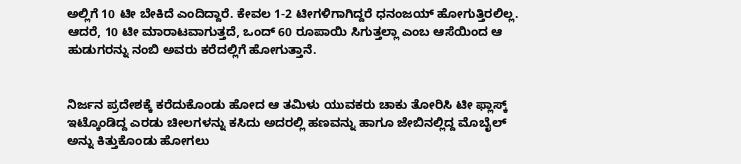ಅಲ್ಲಿಗೆ 10 ಟೀ ಬೇಕಿದೆ ಎಂದಿದ್ದಾರೆ. ಕೇವಲ 1-2 ಟೀಗಳಿಗಾಗಿದ್ದರೆ ಧನಂಜಯ್ ಹೋಗುತ್ತಿರಲಿಲ್ಲ. ಆದರೆ, 10 ಟೀ ಮಾರಾಟವಾಗುತ್ತದೆ, ಒಂದ್ 60 ರೂಪಾಯಿ ಸಿಗುತ್ತಲ್ಲಾ ಎಂಬ ಆಸೆಯಿಂದ ಆ ಹುಡುಗರನ್ನು ನಂಬಿ ಅವರು ಕರೆದಲ್ಲಿಗೆ ಹೋಗುತ್ತಾನೆ.


ನಿರ್ಜನ ಪ್ರದೇಶಕ್ಕೆ ಕರೆದುಕೊಂಡು ಹೋದ ಆ ತಮಿಳು ಯುವಕರು ಚಾಕು ತೋರಿಸಿ ಟೀ ಫ್ಲಾಸ್ಕ್ ಇಟ್ಕೊಂಡಿದ್ದ ಎರಡು ಚೀಲಗಳನ್ನು ಕಸಿದು ಅದರಲ್ಲಿ ಹಣವನ್ನು ಹಾಗೂ ಜೇಬಿನಲ್ಲಿದ್ದ ಮೊಬೈಲ್ ಅನ್ನು ಕಿತ್ತುಕೊಂಡು ಹೋಗಲು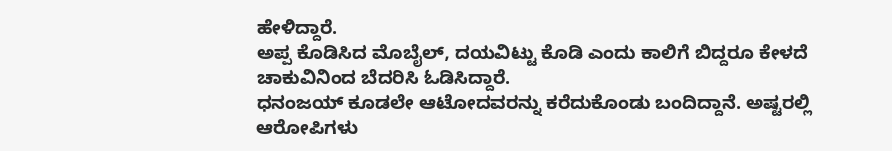ಹೇಳಿದ್ದಾರೆ.
ಅಪ್ಪ ಕೊಡಿಸಿದ ಮೊಬೈಲ್, ದಯವಿಟ್ಟು ಕೊಡಿ ಎಂದು ಕಾಲಿಗೆ ಬಿದ್ದರೂ ಕೇಳದೆ ಚಾಕುವಿನಿಂದ ಬೆದರಿಸಿ ಓಡಿಸಿದ್ದಾರೆ.
ಧನಂಜಯ್ ಕೂಡಲೇ ಆಟೋದವರನ್ನು ಕರೆದುಕೊಂಡು ಬಂದಿದ್ದಾನೆ. ಅಷ್ಟರಲ್ಲಿ ಆರೋಪಿಗಳು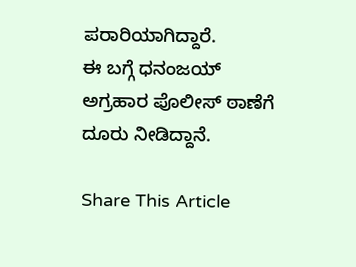ಪರಾರಿಯಾಗಿದ್ದಾರೆ.
ಈ ಬಗ್ಗೆ ಧನಂಜಯ್ ಅಗ್ರಹಾರ ಪೊಲೀಸ್ ಠಾಣೆಗೆ ದೂರು ನೀಡಿದ್ದಾನೆ.

Share This Article